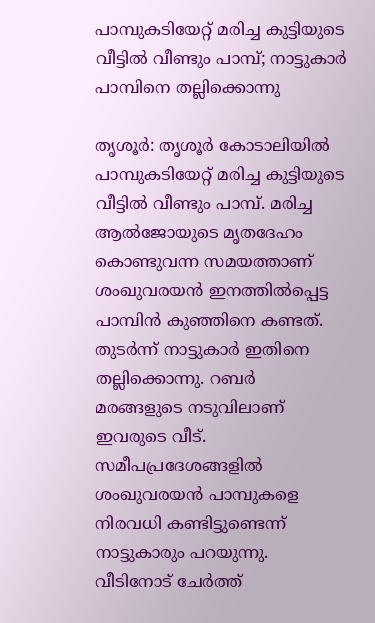പാമ്പുകടിയേറ്റ് മരിച്ച കുട്ടിയുടെ വീട്ടില്‍ വീണ്ടും പാമ്പ്; നാട്ടുകാർ പാമ്പിനെ തല്ലിക്കൊന്നു

തൃശൂര്‍: തൃശൂർ കോടാലിയില്‍ പാമ്പുകടിയേറ്റ് മരിച്ച കുട്ടിയുടെ വീട്ടില്‍ വീണ്ടും പാമ്പ്. മരിച്ച ആല്‍ജോയുടെ മൃതദേഹം കൊണ്ടുവന്ന സമയത്താണ് ശംഖുവരയന്‍ ഇനത്തില്‍പ്പെട്ട പാമ്പിന്‍ കുഞ്ഞിനെ കണ്ടത്. തുടർന്ന് നാട്ടുകാര്‍ ഇതിനെ തല്ലിക്കൊന്നു. റബർ മരങ്ങളുടെ നടുവിലാണ് ഇവരുടെ വീട്. സമീപപ്രദേശങ്ങളിൽ ശംഖുവരയന്‍ പാമ്പുകളെ നിരവധി കണ്ടിട്ടുണ്ടെന്ന് നാട്ടുകാരും പറയുന്നു. വീടിനോട് ചേർത്ത്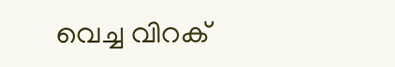വെച്ച വിറക്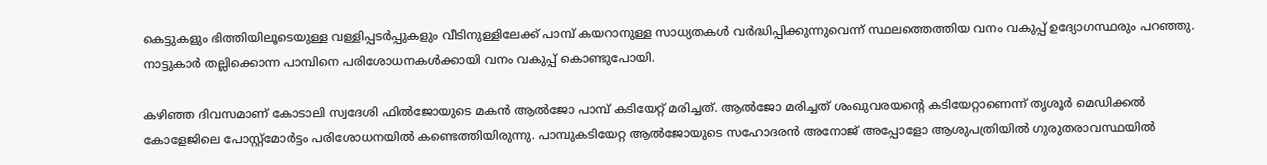കെട്ടുകളും ഭിത്തിയിലൂടെയുള്ള വള്ളിപ്പടർപ്പുകളും വീടിനുള്ളിലേക്ക് പാമ്പ് കയറാനുള്ള സാധ്യതകൾ വർദ്ധിപ്പിക്കുന്നുവെന്ന് സ്ഥലത്തെത്തിയ വനം വകുപ്പ് ഉദ്യോഗസ്ഥരും പറഞ്ഞു. നാട്ടുകാർ തല്ലിക്കൊന്ന പാമ്പിനെ പരിശോധനകൾക്കായി വനം വകുപ്പ് കൊണ്ടുപോയി.

കഴിഞ്ഞ ദിവസമാണ് കോടാലി സ്വദേശി ഫില്‍ജോയുടെ മകന്‍ ആല്‍ജോ പാമ്പ് കടിയേറ്റ് മരിച്ചത്. ആൽജോ മരിച്ചത് ശംഖുവരയന്റെ കടിയേറ്റാണെന്ന് തൃശൂര്‍ മെഡിക്കല്‍ കോളേജിലെ പോസ്റ്റ്‌മോര്‍ട്ടം പരിശോധനയിൽ കണ്ടെത്തിയിരുന്നു. പാമ്പുകടിയേറ്റ ആല്‍ജോയുടെ സഹോദരന്‍ അനോജ് അപ്പോളോ ആശുപത്രിയില്‍ ഗുരുതരാവസ്ഥയില്‍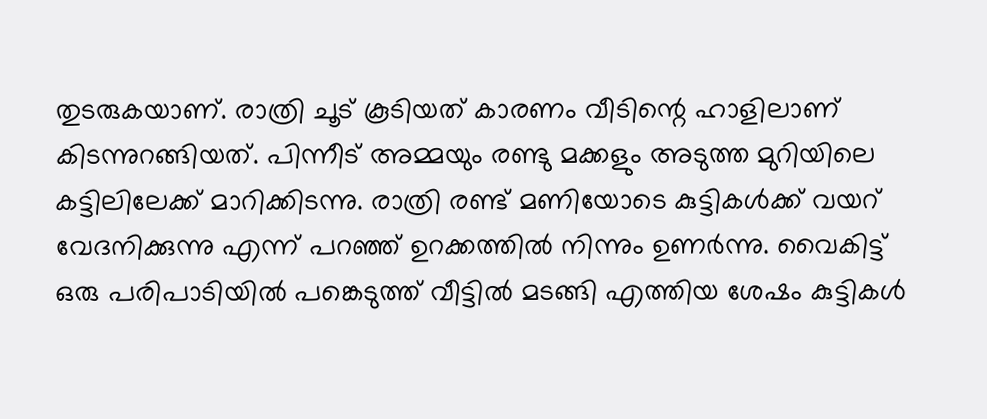തുടരുകയാണ്. രാത്രി ചൂട് കൂടിയത് കാരണം വീടിന്റെ ഹാളിലാണ് കിടന്നുറങ്ങിയത്. പിന്നീട് അമ്മയും രണ്ടു മക്കളും അടുത്ത മുറിയിലെ കട്ടിലിലേക്ക് മാറിക്കിടന്നു. രാത്രി രണ്ട് മണിയോടെ കുട്ടികള്‍ക്ക് വയറ് വേദനിക്കുന്നു എന്ന് പറഞ്ഞ് ഉറക്കത്തില്‍ നിന്നും ഉണര്‍ന്നു. വൈകിട്ട് ഒരു പരിപാടിയില്‍ പങ്കെടുത്ത് വീട്ടില്‍ മടങ്ങി എത്തിയ ശേഷം കുട്ടികള്‍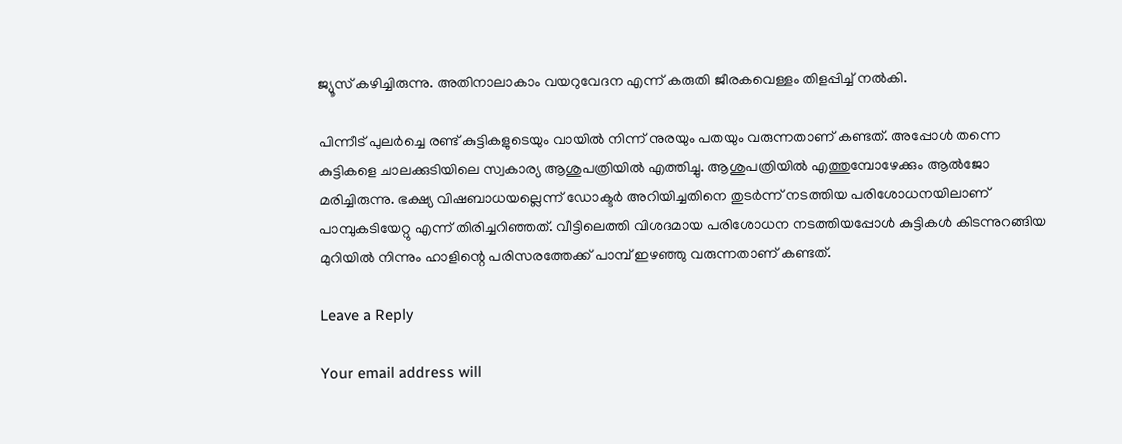ജ്യൂസ് കഴിച്ചിരുന്നു. അതിനാലാകാം വയറുവേദന എന്ന് കരുതി ജീരകവെള്ളം തിളപ്പിച്ച് നല്‍കി.

പിന്നീട് പുലര്‍ച്ചെ രണ്ട് കുട്ടികളുടെയും വായില്‍ നിന്ന് നുരയും പതയും വരുന്നതാണ് കണ്ടത്. അപ്പോള്‍ തന്നെ കുട്ടികളെ ചാലക്കുടിയിലെ സ്വകാര്യ ആശുപത്രിയില്‍ എത്തിച്ചു. ആശുപത്രിയില്‍ എത്തുമ്പോഴേക്കും ആല്‍ജോ മരിച്ചിരുന്നു. ഭക്ഷ്യ വിഷബാധയല്ലെന്ന് ഡോക്ടര്‍ അറിയിച്ചതിനെ തുടര്‍ന്ന് നടത്തിയ പരിശോധനയിലാണ് പാമ്പുകടിയേറ്റു എന്ന് തിരിച്ചറിഞ്ഞത്. വീട്ടിലെത്തി വിശദമായ പരിശോധന നടത്തിയപ്പോള്‍ കുട്ടികള്‍ കിടന്നുറങ്ങിയ മുറിയില്‍ നിന്നും ഹാളിന്റെ പരിസരത്തേക്ക് പാമ്പ് ഇഴഞ്ഞു വരുന്നതാണ് കണ്ടത്.

Leave a Reply

Your email address will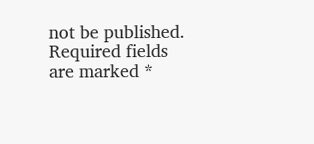not be published. Required fields are marked *